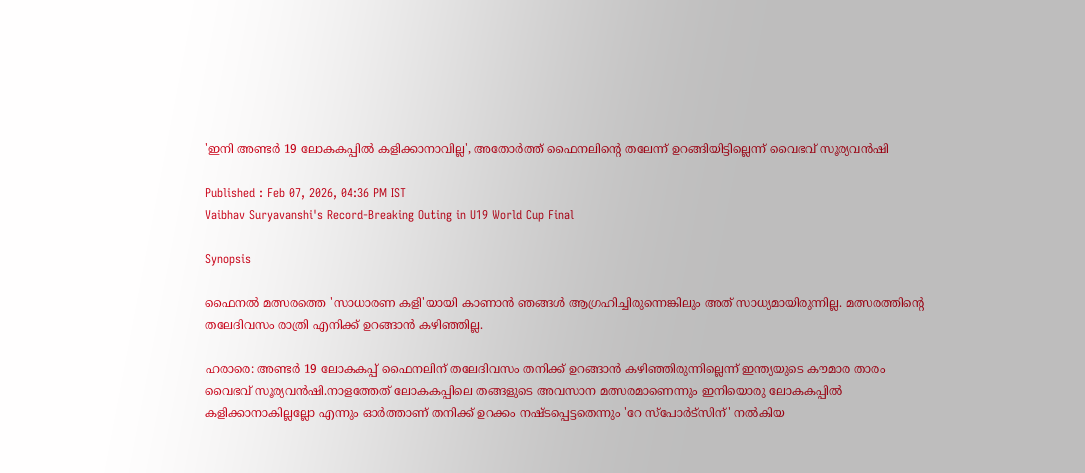'ഇനി അണ്ടര്‍ 19 ലോകകപ്പില്‍ കളിക്കാനാവില്ല', അതോര്‍ത്ത് ഫൈനലിന്‍റെ തലേന്ന് ഉറങ്ങിയിട്ടില്ലെന്ന് വൈഭവ് സൂര്യവൻഷി

Published : Feb 07, 2026, 04:36 PM IST
Vaibhav Suryavanshi's Record-Breaking Outing in U19 World Cup Final

Synopsis

ഫൈനൽ മത്സരത്തെ 'സാധാരണ കളി'യായി കാണാൻ ഞങ്ങൾ ആഗ്രഹിച്ചിരുന്നെങ്കിലും അത് സാധ്യമായിരുന്നില്ല. മത്സരത്തിന്‍റെ തലേദിവസം രാത്രി എനിക്ക് ഉറങ്ങാൻ കഴിഞ്ഞില്ല.

ഹരാരെ: അണ്ടർ 19 ലോകകപ്പ് ഫൈനലിന് തലേദിവസം തനിക്ക് ഉറങ്ങാൻ കഴിഞ്ഞിരുന്നില്ലെന്ന് ഇന്ത്യയുടെ കൗമാര താരം വൈഭവ് സൂര്യവൻഷി.നാളത്തേത് ലോകകപ്പിലെ തങ്ങളുടെ അവസാന മത്സരമാണെന്നും ഇനിയൊരു ലോകകപ്പില്‍ കളിക്കാനാകില്ലല്ലോ എന്നും ഓര്‍ത്താണ് തനിക്ക് ഉറക്കം നഷ്ടപ്പെട്ടതെന്നും 'റേ സ്പോർട്സിന്' നൽകിയ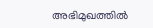അഭിമുഖത്തിൽ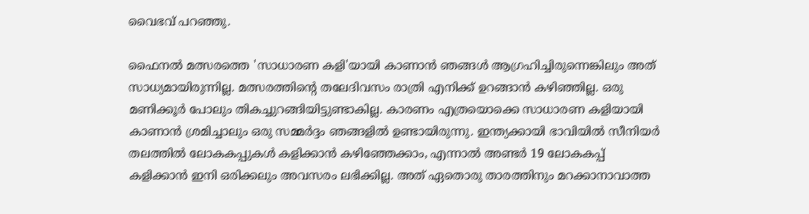വൈഭവ് പറഞ്ഞു.

ഫൈനൽ മത്സരത്തെ 'സാധാരണ കളി'യായി കാണാൻ ഞങ്ങൾ ആഗ്രഹിച്ചിരുന്നെങ്കിലും അത് സാധ്യമായിരുന്നില്ല. മത്സരത്തിന്‍റെ തലേദിവസം രാത്രി എനിക്ക് ഉറങ്ങാൻ കഴിഞ്ഞില്ല. ഒരു മണിക്കൂർ പോലും തികച്ചുറങ്ങിയിട്ടുണ്ടാകില്ല. കാരണം എത്രയൊക്കെ സാധാരണ കളിയായി കാണാൻ ശ്രമിച്ചാലും ഒരു സമ്മർദ്ദം ഞങ്ങളിൽ ഉണ്ടായിരുന്നു. ഇന്ത്യക്കായി ഭാവിയിൽ സീനിയര്‍ തലത്തില്‍ ലോകകപ്പുകൾ കളിക്കാൻ കഴിഞ്ഞേക്കാം, എന്നാൽ അണ്ടർ 19 ലോകകപ്പ് കളിക്കാൻ ഇനി ഒരിക്കലും അവസരം ലഭിക്കില്ല. അത് ഏതൊരു താരത്തിനും മറക്കാനാവാത്ത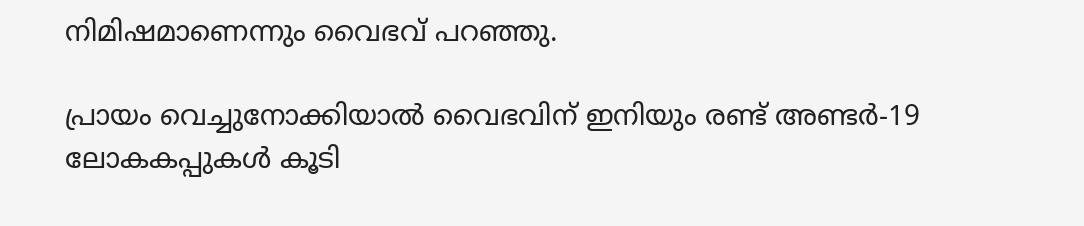നിമിഷമാണെന്നും വൈഭവ് പറഞ്ഞു.

പ്രായം വെച്ചുനോക്കിയാല്‍ വൈഭവിന് ഇനിയും രണ്ട് അണ്ടർ-19 ലോകകപ്പുകൾ കൂടി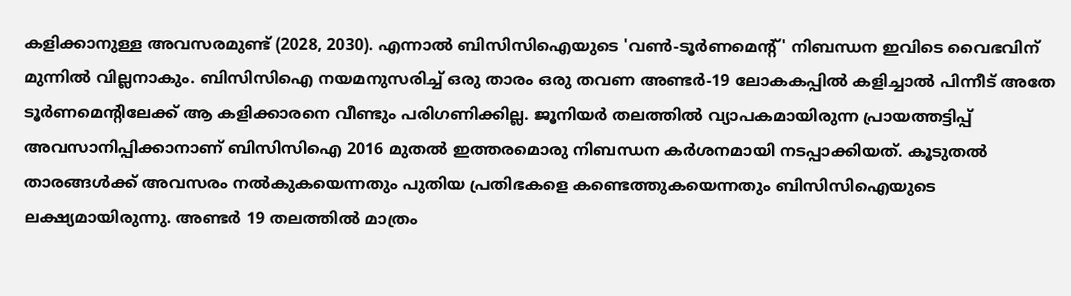കളിക്കാനുള്ള അവസരമുണ്ട് (2028, 2030). എന്നാൽ ബിസിസിഐയുടെ 'വൺ-ടൂർണമെന്റ്' നിബന്ധന ഇവിടെ വൈഭവിന് മുന്നിൽ വില്ലനാകും. ബിസിസിഐ നയമനുസരിച്ച് ഒരു താരം ഒരു തവണ അണ്ടർ-19 ലോകകപ്പിൽ കളിച്ചാൽ പിന്നീട് അതേ ടൂർണമെന്‍റിലേക്ക് ആ കളിക്കാരനെ വീണ്ടും പരിഗണിക്കില്ല. ജൂനിയർ തലത്തിൽ വ്യാപകമായിരുന്ന പ്രായത്തട്ടിപ്പ് അവസാനിപ്പിക്കാനാണ് ബിസിസിഐ 2016 മുതൽ ഇത്തരമൊരു നിബന്ധന കര്‍ശനമായി നടപ്പാക്കിയത്. കൂടുതല്‍ താരങ്ങള്‍ക്ക് അവസരം നല്‍കുകയെന്നതും പുതിയ പ്രതിഭകളെ കണ്ടെത്തുകയെന്നതും ബിസിസിഐയുടെ ലക്ഷ്യമായിരുന്നു. അണ്ടർ 19 തലത്തിൽ മാത്രം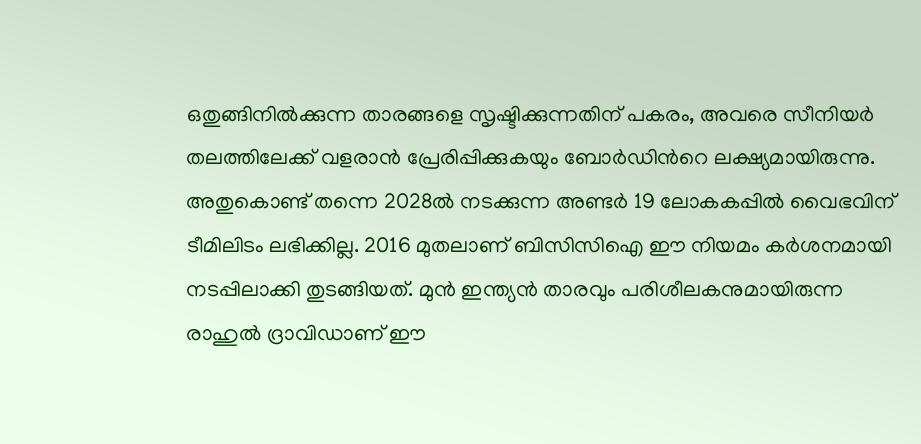ഒതുങ്ങിനിൽക്കുന്ന താരങ്ങളെ സൃഷ്ടിക്കുന്നതിന് പകരം, അവരെ സീനിയർ തലത്തിലേക്ക് വളരാൻ പ്രേരിപ്പിക്കുകയും ബോർഡിന്‍റെ ലക്ഷ്യമായിരുന്നു. അതുകൊണ്ട് തന്നെ 2028ല്‍ നടക്കുന്ന അണ്ടര്‍ 19 ലോകകപ്പില്‍ വൈഭവിന് ടീമിലിടം ലഭിക്കില്ല. 2016 മുതലാണ് ബിസിസിഐ ഈ നിയമം കർശനമായി നടപ്പിലാക്കി തുടങ്ങിയത്. മുൻ ഇന്ത്യൻ താരവും പരിശീലകനുമായിരുന്ന രാഹുൽ ദ്രാവിഡാണ് ഈ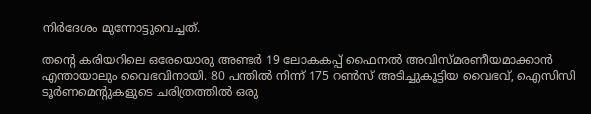നിര്‍ദേശം മുന്നോട്ടുവെച്ചത്.

തന്‍റെ കരിയറിലെ ഒരേയൊരു അണ്ടർ 19 ലോകകപ്പ് ഫൈനൽ അവിസ്മരണീയമാക്കാൻ എന്തായാലും വൈഭവിനായി. 80 പന്തിൽ നിന്ന് 175 റൺസ് അടിച്ചുകൂട്ടിയ വൈഭവ്, ഐസിസി ടൂർണമെന്‍റുകളുടെ ചരിത്രത്തിൽ ഒരു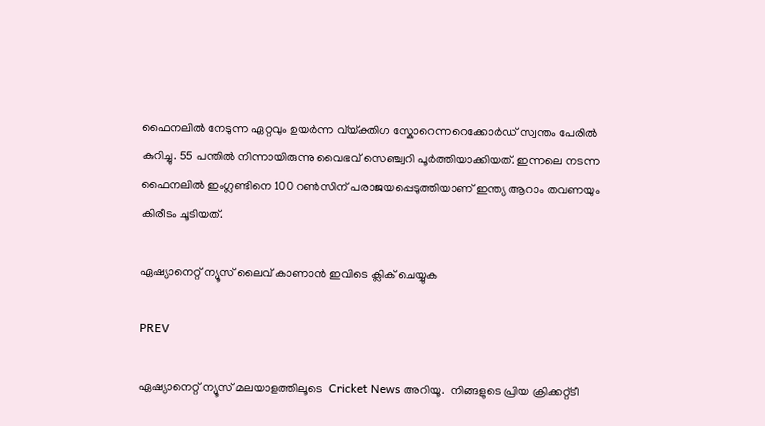ഫൈനലിൽ നേടുന്ന ഏറ്റവും ഉയർന്ന വ്യ്ക്തിഗ സ്കോറെന്നറെക്കോർഡ് സ്വന്തം പേരിൽ കുറിച്ചു. 55 പന്തിൽ നിന്നായിരുന്നു വൈഭവ് സെഞ്ച്വറി പൂർത്തിയാക്കിയത്. ഇന്നലെ നടന്ന ഫൈനലിൽ ഇംഗ്ലണ്ടിനെ 100 റൺസിന് പരാജയപ്പെടുത്തിയാണ് ഇന്ത്യ ആറാം തവണയും കിരീടം ചൂടിയത്.

ഏഷ്യാനെറ്റ് ന്യൂസ് ലൈവ് കാണാന്‍ ഇവിടെ ക്ലിക് ചെയ്യുക

PREV

ഏഷ്യാനെറ്റ് ന്യൂസ് മലയാളത്തിലൂടെ  Cricket News അറിയൂ.  നിങ്ങളുടെ പ്രിയ ക്രിക്കറ്റ്ടീ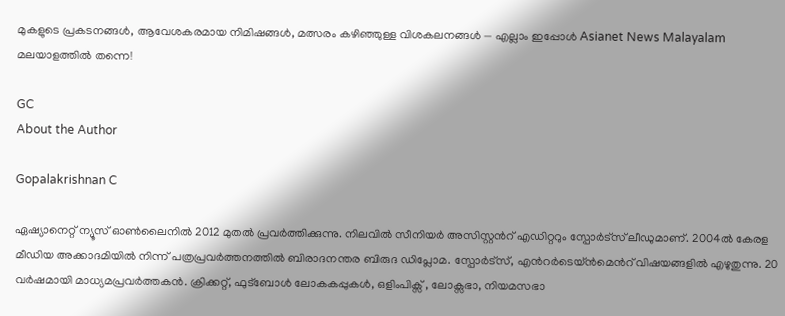മുകളുടെ പ്രകടനങ്ങൾ, ആവേശകരമായ നിമിഷങ്ങൾ, മത്സരം കഴിഞ്ഞുള്ള വിശകലനങ്ങൾ — എല്ലാം ഇപ്പോൾ Asianet News Malayalam മലയാളത്തിൽ തന്നെ!

GC
About the Author

Gopalakrishnan C

ഏഷ്യാനെറ്റ് ന്യൂസ് ഓണ്‍ലൈനില്‍ 2012 മുതല്‍ പ്രവര്‍ത്തിക്കുന്നു. നിലവില്‍ സീനിയര്‍ അസിസ്റ്റന്‍റ് എഡിറ്ററും സ്പോർട്സ് ലീഡുമാണ്. 2004ൽ കേരള മീഡിയ അക്കാദമിയില്‍ നിന്ന് പത്രപ്രവര്‍ത്തനത്തില്‍ ബിരാദനന്തര ബിരുദ ഡിപ്ലോമ. സ്പോര്‍ട്സ്, എന്‍റര്‍ടെയ്ൻമെന്‍റ് വിഷയങ്ങളില്‍ എഴുതുന്നു. 20 വര്‍ഷമായി മാധ്യമപ്രവര്‍ത്തകൻ. ക്രിക്കറ്റ്, ഫുട്ബോള്‍ ലോകകപ്പുകൾ, ഒളിംപിക്സ് , ലോക്സഭാ, നിയമസഭാ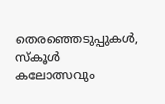തെരഞ്ഞെടുപ്പുകള്‍, സ്കൂള്‍ കലോത്സവും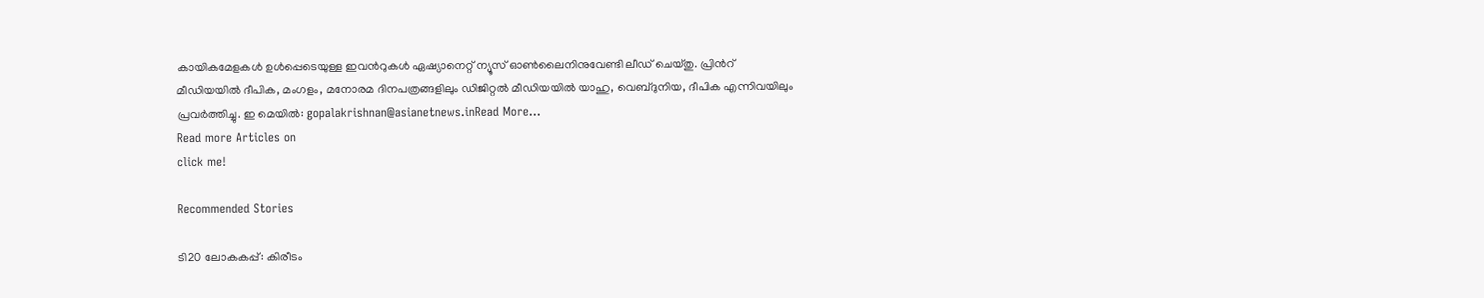കായികമേളകള്‍ ഉള്‍പ്പെടെയുള്ള ഇവന്‍റുകള്‍ ഏഷ്യാനെറ്റ് ന്യൂസ് ഓണ്‍ലൈനിനുവേണ്ടി ലീഡ് ചെയ്തു. പ്രിന്‍റ് മീഡിയയില്‍ ദീപിക, മംഗളം, മനോരമ ദിനപത്രങ്ങളിലും ഡിജിറ്റൽ മീഡിയയില്‍ യാഹു, വെബ്ദുനിയ, ദീപിക എന്നിവയിലും പ്രവര്‍ത്തിച്ചു. ഇ മെയില്‍: gopalakrishnan@asianetnews.inRead More...
Read more Articles on
click me!

Recommended Stories

ടി20 ലോകകപ്പ്: കിരീടം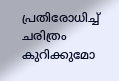പ്രതിരോധിച്ച് ചരിത്രം കുറിക്കുമോ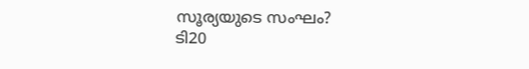സൂര്യയുടെ സംഘം?
ടി20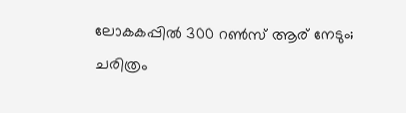ലോകകപ്പില്‍ 300 റണ്‍സ് ആര് നേടും; ചരിത്രം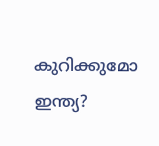കുറിക്കുമോ ഇന്ത്യ?